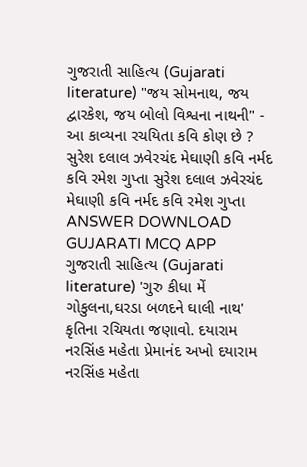ગુજરાતી સાહિત્ય (Gujarati literature) "જય સોમનાથ, જય દ્વારકેશ, જય બોલો વિશ્વના નાથની" - આ કાવ્યના રચયિતા કવિ કોણ છે ? સુરેશ દલાલ ઝવેરચંદ મેઘાણી કવિ નર્મદ કવિ રમેશ ગુપ્તા સુરેશ દલાલ ઝવેરચંદ મેઘાણી કવિ નર્મદ કવિ રમેશ ગુપ્તા ANSWER DOWNLOAD GUJARATI MCQ APP
ગુજરાતી સાહિત્ય (Gujarati literature) 'ગુરુ કીધા મેં ગોકુલના,ઘરડા બળદને ઘાલી નાથ' કૃતિના રચિયતા જણાવો. દયારામ નરસિંહ મહેતા પ્રેમાનંદ અખો દયારામ નરસિંહ મહેતા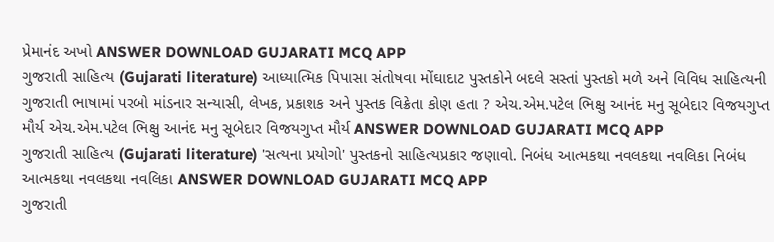પ્રેમાનંદ અખો ANSWER DOWNLOAD GUJARATI MCQ APP
ગુજરાતી સાહિત્ય (Gujarati literature) આધ્યાત્મિક પિપાસા સંતોષવા મોંઘાદાટ પુસ્તકોને બદલે સસ્તાં પુસ્તકો મળે અને વિવિધ સાહિત્યની ગુજરાતી ભાષામાં પરબો માંડનાર સન્યાસી, લેખક, પ્રકાશક અને પુસ્તક વિક્રેતા કોણ હતા ? એચ.એમ.પટેલ ભિક્ષુ આનંદ મનુ સૂબેદાર વિજયગુપ્ત મૌર્ય એચ.એમ.પટેલ ભિક્ષુ આનંદ મનુ સૂબેદાર વિજયગુપ્ત મૌર્ય ANSWER DOWNLOAD GUJARATI MCQ APP
ગુજરાતી સાહિત્ય (Gujarati literature) 'સત્યના પ્રયોગો' પુસ્તકનો સાહિત્યપ્રકાર જણાવો. નિબંધ આત્મકથા નવલકથા નવલિકા નિબંધ આત્મકથા નવલકથા નવલિકા ANSWER DOWNLOAD GUJARATI MCQ APP
ગુજરાતી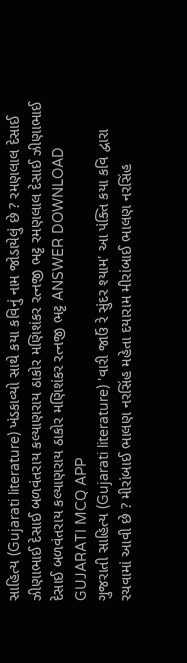સાહિત્ય (Gujarati literature) ખંડકાવ્યો સાથે કયા કવિનું નામ જોડાયેલું છે ? રમણલાલ દેસાઈ ઝીણાભાઈ દેસાઈ બળવંતરાય કલ્યાણરાય ઠાકોર મણિશંકર રત્નજી ભટ્ટ રમણલાલ દેસાઈ ઝીણાભાઈ દેસાઈ બળવંતરાય કલ્યાણરાય ઠાકોર મણિશંકર રત્નજી ભટ્ટ ANSWER DOWNLOAD GUJARATI MCQ APP
ગુજરાતી સાહિત્ય (Gujarati literature) 'વારી જાઉં રે સુંદર શ્યામ' આ પંક્તિ કયા કવિ દ્વારા રચવામાં આવી છે ? મીરાંબાઈ ભાલણ નરસિંહ મહેતા દયારામ મીરાંબાઈ ભાલણ નરસિંહ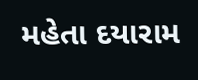મહેતા દયારામ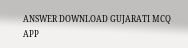ANSWER DOWNLOAD GUJARATI MCQ APP